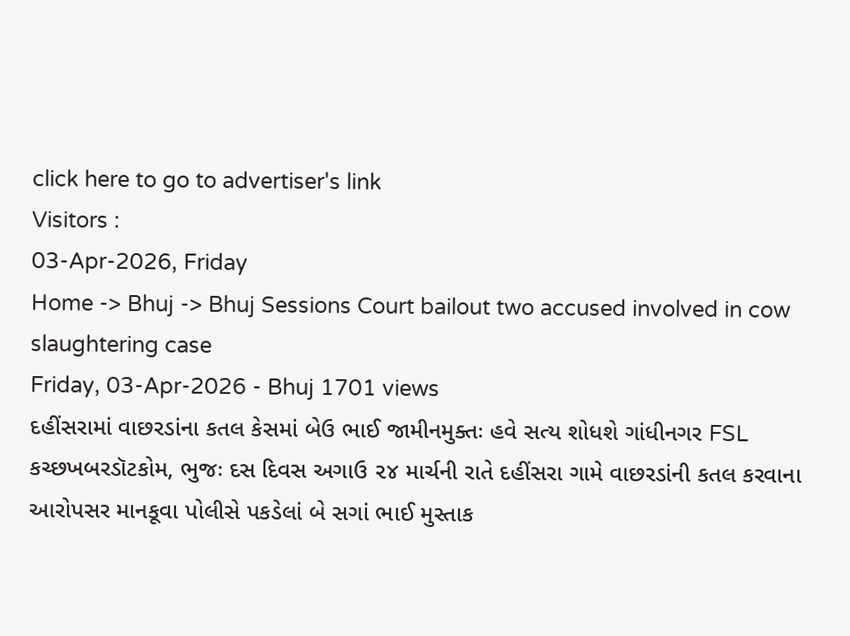click here to go to advertiser's link
Visitors :
03-Apr-2026, Friday
Home -> Bhuj -> Bhuj Sessions Court bailout two accused involved in cow slaughtering case
Friday, 03-Apr-2026 - Bhuj 1701 views
દહીંસરામાં વાછરડાંના કતલ કેસમાં બેઉ ભાઈ જામીનમુક્તઃ હવે સત્ય શોધશે ગાંધીનગર FSL
કચ્છખબરડૉટકોમ, ભુજઃ દસ દિવસ અગાઉ ૨૪ માર્ચની રાતે દહીંસરા ગામે વાછરડાંની કતલ કરવાના આરોપસર માનકૂવા પોલીસે પકડેલાં બે સગાં ભાઈ મુસ્તાક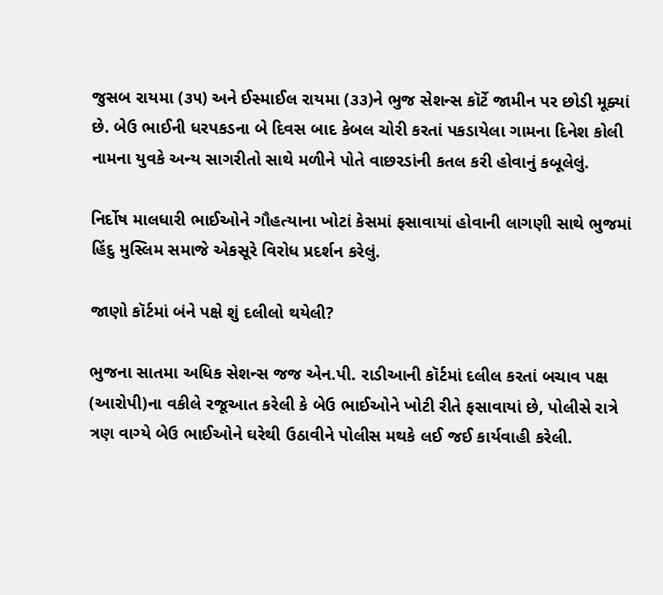જુસબ રાયમા (૩૫) અને ઈસ્માઈલ રાયમા (૩૩)ને ભુજ સેશન્સ કૉર્ટે જામીન પર છોડી મૂક્યાં છે. બેઉ ભાઈની ધરપકડના બે દિવસ બાદ કેબલ ચોરી કરતાં પકડાયેલા ગામના દિનેશ કોલી નામના યુવકે અન્ય સાગરીતો સાથે મળીને પોતે વાછરડાંની કતલ કરી હોવાનું કબૂલેલું.

નિર્દોષ માલધારી ભાઈઓને ગૌહત્યાના ખોટાં કેસમાં ફસાવાયાં હોવાની લાગણી સાથે ભુજમાં હિંદુ મુસ્લિમ સમાજે એકસૂરે વિરોધ પ્રદર્શન કરેલું.

જાણો કૉર્ટમાં બંને પક્ષે શું દલીલો થયેલી?

ભુજના સાતમા અધિક સેશન્સ જજ એન.પી. રાડીઆની કૉર્ટમાં દલીલ કરતાં બચાવ પક્ષ (આરોપી)ના વકીલે રજૂઆત કરેલી કે બેઉ ભાઈઓને ખોટી રીતે ફસાવાયાં છે, પોલીસે રાત્રે ત્રણ વાગ્યે બેઉ ભાઈઓને ઘરેથી ઉઠાવીને પોલીસ મથકે લઈ જઈ કાર્યવાહી કરેલી.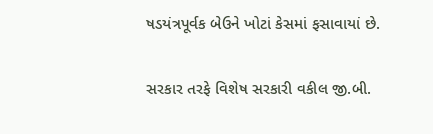ષડયંત્રપૂર્વક બેઉને ખોટાં કેસમાં ફસાવાયાં છે.

સરકાર તરફે વિશેષ સરકારી વકીલ જી.બી.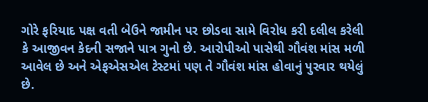ગોરે ફરિયાદ પક્ષ વતી બેઉને જામીન પર છોડવા સામે વિરોધ કરી દલીલ કરેલી કે આજીવન કેદની સજાને પાત્ર ગુનો છે. આરોપીઓ પાસેથી ગૌવંશ માંસ મળી આવેલ છે અને એફએસએલ ટેસ્ટમાં પણ તે ગૌવંશ માંસ હોવાનું પુરવાર થયેલું છે.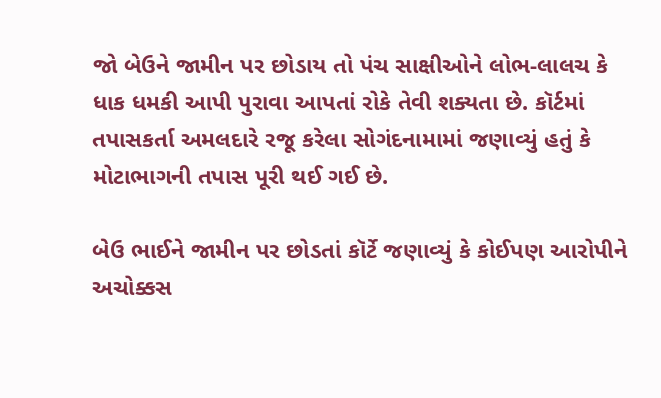જો બેઉને જામીન પર છોડાય તો પંચ સાક્ષીઓને લોભ-લાલચ કે ધાક ધમકી આપી પુરાવા આપતાં રોકે તેવી શક્યતા છે. કૉર્ટમાં તપાસકર્તા અમલદારે રજૂ કરેલા સોગંદનામામાં જણાવ્યું હતું કે મોટાભાગની તપાસ પૂરી થઈ ગઈ છે.

બેઉ ભાઈને જામીન પર છોડતાં કૉર્ટે જણાવ્યું કે કોઈપણ આરોપીને અચોક્કસ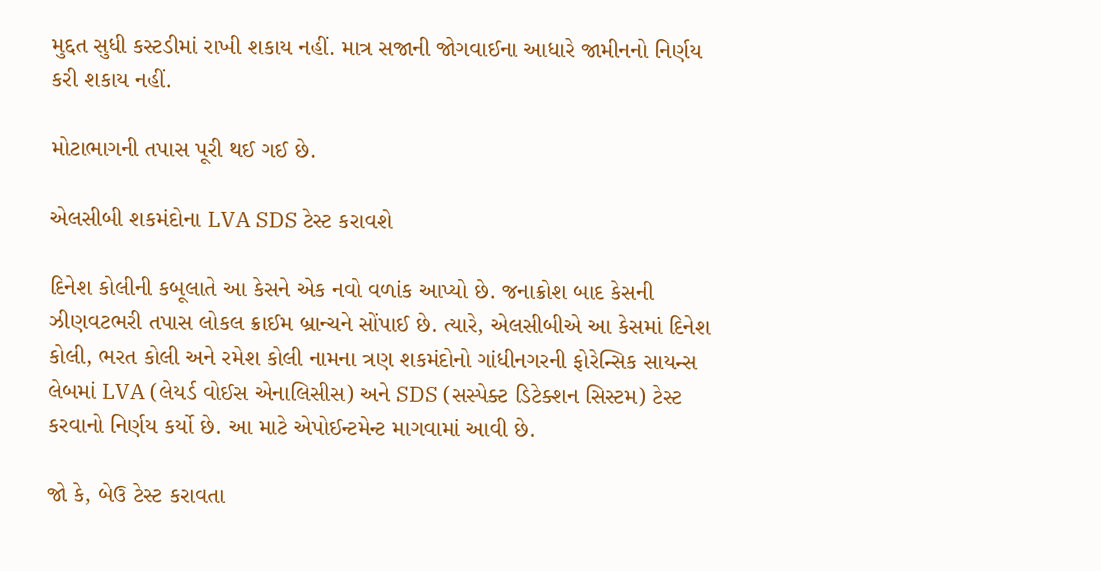મુદ્દત સુધી કસ્ટડીમાં રાખી શકાય નહીં. માત્ર સજાની જોગવાઈના આધારે જામીનનો નિર્ણય કરી શકાય નહીં.

મોટાભાગની તપાસ પૂરી થઈ ગઈ છે.

એલસીબી શકમંદોના LVA SDS ટેસ્ટ કરાવશે

દિનેશ કોલીની કબૂલાતે આ કેસને એક નવો વળાંક આપ્યો છે. જનાક્રોશ બાદ કેસની ઝીણવટભરી તપાસ લોકલ ક્રાઈમ બ્રાન્ચને સોંપાઈ છે. ત્યારે, એલસીબીએ આ કેસમાં દિનેશ કોલી, ભરત કોલી અને રમેશ કોલી નામના ત્રણ શકમંદોનો ગાંધીનગરની ફોરેન્સિક સાયન્સ લેબમાં LVA (લેયર્ડ વોઈસ એનાલિસીસ) અને SDS (સસ્પેક્ટ ડિટેક્શન સિસ્ટમ) ટેસ્ટ કરવાનો નિર્ણય કર્યો છે. આ માટે એપોઈન્ટમેન્ટ માગવામાં આવી છે.

જો કે, બેઉ ટેસ્ટ કરાવતા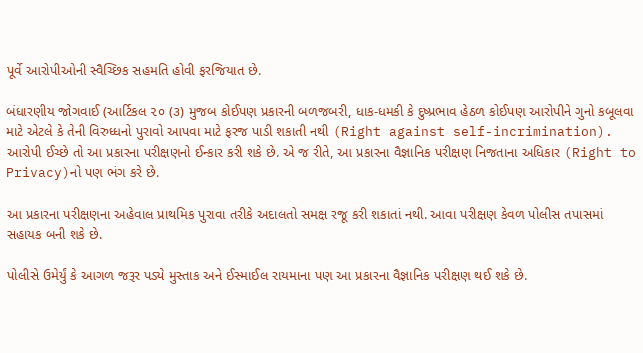પૂર્વે આરોપીઓની સ્વૈચ્છિક સહમતિ હોવી ફરજિયાત છે.

બંધારણીય જોગવાઈ (આર્ટિકલ ૨૦ (૩) મુજબ કોઈપણ પ્રકારની બળજબરી, ધાક-ધમકી કે દુષ્પ્રભાવ હેઠળ કોઈપણ આરોપીને ગુનો કબૂલવા માટે એટલે કે તેની વિરુધ્ધનો પુરાવો આપવા માટે ફરજ પાડી શકાતી નથી (Right against self-incrimination). આરોપી ઈચ્છે તો આ પ્રકારના પરીક્ષણનો ઈન્કાર કરી શકે છે. એ જ રીતે, આ પ્રકારના વૈજ્ઞાનિક પરીક્ષણ નિજતાના અધિકાર (Right to Privacy)નો પણ ભંગ કરે છે.

આ પ્રકારના પરીક્ષણના અહેવાલ પ્રાથમિક પુરાવા તરીકે અદાલતો સમક્ષ રજૂ કરી શકાતાં નથી. આવા પરીક્ષણ કેવળ પોલીસ તપાસમાં સહાયક બની શકે છે.

પોલીસે ઉમેર્યું કે આગળ જરૂર પડ્યે મુસ્તાક અને ઈસ્માઈલ રાયમાના પણ આ પ્રકારના વૈજ્ઞાનિક પરીક્ષણ થઈ શકે છે.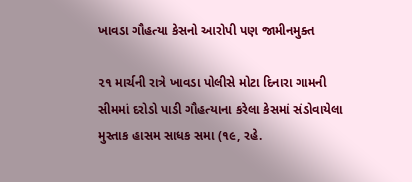ખાવડા ગૌહત્યા કેસનો આરોપી પણ જામીનમુક્ત

૨૧ માર્ચની રાત્રે ખાવડા પોલીસે મોટા દિનારા ગામની સીમમાં દરોડો પાડી ગૌહત્યાના કરેલા કેસમાં સંડોવાયેલા મુસ્તાક હાસમ સાધક સમા (૧૯, રહે.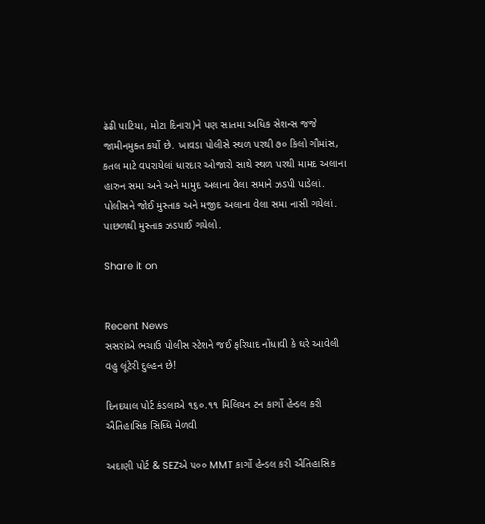ઢંઢી પાટિયા, મોટા દિનારા)ને પણ સાતમા અધિક સેશન્સ જજે જામીનમુક્ત કર્યો છે. ખાવડા પોલીસે સ્થળ પરથી ૭૦ કિલો ગૌમાંસ, કતલ માટે વપરાયેલાં ધારદાર ઓજારો સાથે સ્થળ પરથી મામદ અલાના હારુન સમા અને અને મામુદ અલાના વેલા સમાને ઝડપી પાડેલાં. પોલીસને જોઈ મુસ્તાક અને મજીદ અલાના વેલા સમા નાસી ગયેલાં. પાછળથી મુસ્તાક ઝડપાઈ ગયેલો.

Share it on


Recent News
સસરાંએ ભચાઉ પોલીસ સ્ટેશને જઈ ફરિયાદ નોંધાવી કે ઘરે આવેલી વહુ લૂંટેરી દુલ્હન છે!

દિનદયાલ પોર્ટ કંડલાએ ૧૬૦.૧૧ મિલિયન ટન કાર્ગો હેન્ડલ કરી ઐતિહાસિક સિધ્ધિ મેળવી

અદાણી પોર્ટ & SEZએ ૫૦૦ MMT કાર્ગો હેન્ડલ કરી ઐતિહાસિક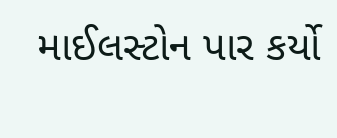માઈલસ્ટોન પાર કર્યો